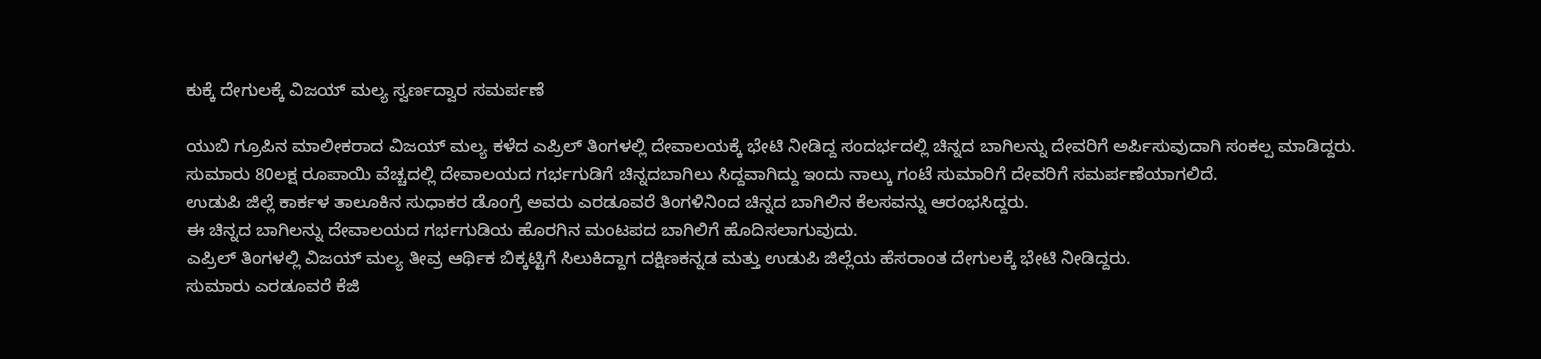ಕುಕ್ಕೆ ದೇಗುಲಕ್ಕೆ ವಿಜಯ್ ಮಲ್ಯ ಸ್ವರ್ಣದ್ವಾರ ಸಮರ್ಪಣೆ

ಯುಬಿ ಗ್ರೂಪಿನ ಮಾಲೀಕರಾದ ವಿಜಯ್ ಮಲ್ಯ ಕಳೆದ ಎಪ್ರಿಲ್ ತಿಂಗಳಲ್ಲಿ ದೇವಾಲಯಕ್ಕೆ ಭೇಟಿ ನೀಡಿದ್ದ ಸಂದರ್ಭದಲ್ಲಿ ಚಿನ್ನದ ಬಾಗಿಲನ್ನು ದೇವರಿಗೆ ಅರ್ಪಿಸುವುದಾಗಿ ಸಂಕಲ್ಪ ಮಾಡಿದ್ದರು.
ಸುಮಾರು 80ಲಕ್ಷ ರೂಪಾಯಿ ವೆಚ್ಚದಲ್ಲಿ ದೇವಾಲಯದ ಗರ್ಭಗುಡಿಗೆ ಚಿನ್ನದಬಾಗಿಲು ಸಿದ್ದವಾಗಿದ್ದು ಇಂದು ನಾಲ್ಕು ಗಂಟೆ ಸುಮಾರಿಗೆ ದೇವರಿಗೆ ಸಮರ್ಪಣೆಯಾಗಲಿದೆ.
ಉಡುಪಿ ಜಿಲ್ಲೆ ಕಾರ್ಕಳ ತಾಲೂಕಿನ ಸುಧಾಕರ ಡೊಂಗ್ರೆ ಅವರು ಎರಡೂವರೆ ತಿಂಗಳಿನಿಂದ ಚಿನ್ನದ ಬಾಗಿಲಿನ ಕೆಲಸವನ್ನು ಆರಂಭಸಿದ್ದರು.
ಈ ಚಿನ್ನದ ಬಾಗಿಲನ್ನು ದೇವಾಲಯದ ಗರ್ಭಗುಡಿಯ ಹೊರಗಿನ ಮಂಟಪದ ಬಾಗಿಲಿಗೆ ಹೊದಿಸಲಾಗುವುದು.
ಎಪ್ರಿಲ್ ತಿಂಗಳಲ್ಲಿ ವಿಜಯ್ ಮಲ್ಯ ತೀವ್ರ ಆರ್ಥಿಕ ಬಿಕ್ಕಟ್ಟಿಗೆ ಸಿಲುಕಿದ್ದಾಗ ದಕ್ಷಿಣಕನ್ನಡ ಮತ್ತು ಉಡುಪಿ ಜಿಲ್ಲೆಯ ಹೆಸರಾಂತ ದೇಗುಲಕ್ಕೆ ಭೇಟಿ ನೀಡಿದ್ದರು.
ಸುಮಾರು ಎರಡೂವರೆ ಕೆಜಿ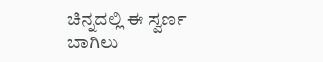ಚಿನ್ನದಲ್ಲಿ ಈ ಸ್ವರ್ಣ ಬಾಗಿಲು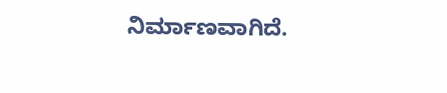ನಿರ್ಮಾಣವಾಗಿದೆ.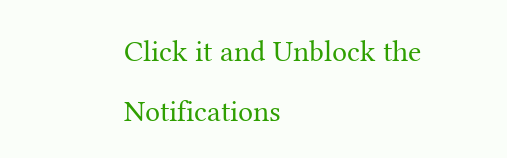Click it and Unblock the Notifications